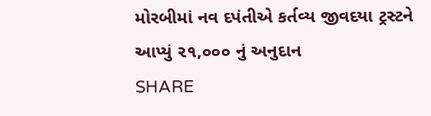મોરબીમાં નવ દપંતીએ કર્તવ્ય જીવદયા ટ્રસ્ટને આપ્યું ૨૧,૦૦૦ નું અનુદાન
SHARE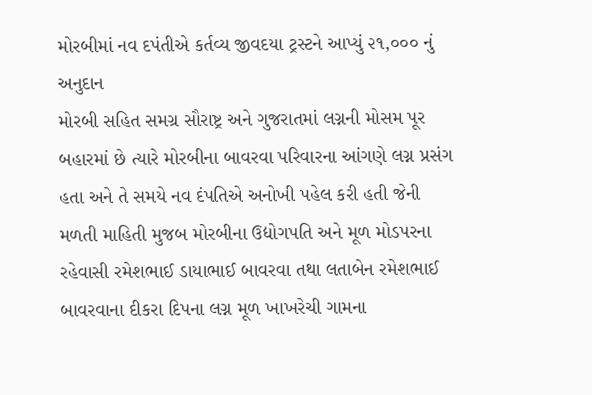મોરબીમાં નવ દપંતીએ કર્તવ્ય જીવદયા ટ્રસ્ટને આપ્યું ૨૧,૦૦૦ નું અનુદાન
મોરબી સહિત સમગ્ર સૌરાષ્ટ્ર અને ગુજરાતમાં લગ્નની મોસમ પૂર બહારમાં છે ત્યારે મોરબીના બાવરવા પરિવારના આંગણે લગ્ન પ્રસંગ હતા અને તે સમયે નવ દંપતિએ અનોખી પહેલ કરી હતી જેની મળતી માહિતી મુજબ મોરબીના ઉદ્યોગપતિ અને મૂળ મોડપરના રહેવાસી રમેશભાઈ ડાયાભાઈ બાવરવા તથા લતાબેન રમેશભાઈ બાવરવાના દીકરા દિપના લગ્ન મૂળ ખાખરેચી ગામના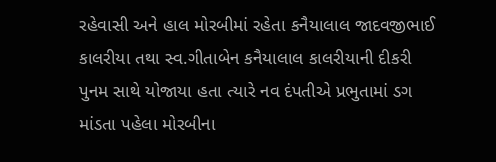રહેવાસી અને હાલ મોરબીમાં રહેતા કનૈયાલાલ જાદવજીભાઈ કાલરીયા તથા સ્વ.ગીતાબેન કનૈયાલાલ કાલરીયાની દીકરી પુનમ સાથે યોજાયા હતા ત્યારે નવ દંપતીએ પ્રભુતામાં ડગ માંડતા પહેલા મોરબીના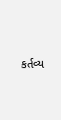કર્તવ્ય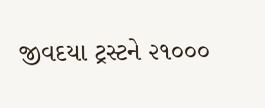જીવદયા ટ્રસ્ટને ૨૧૦૦૦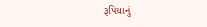રૂપિયાનું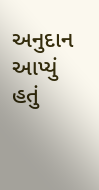અનુદાન આપ્યું હતું